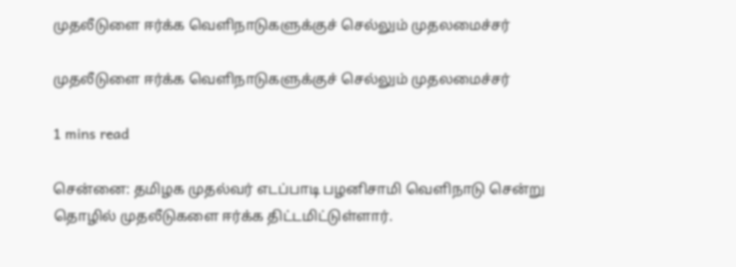முதலீடுளை ஈர்க்க வெளிநாடுகளுக்குச் செல்லும் முதலமைச்சர்

முதலீடுளை ஈர்க்க வெளிநாடுகளுக்குச் செல்லும் முதலமைச்சர்

1 mins read

சென்னை: தமிழக முதல்வர் எடப்பாடி பழனிசாமி வெளிநாடு சென்று தொழில் முதலீடுகளை ஈர்க்க திட்டமிட்டுள்ளார்.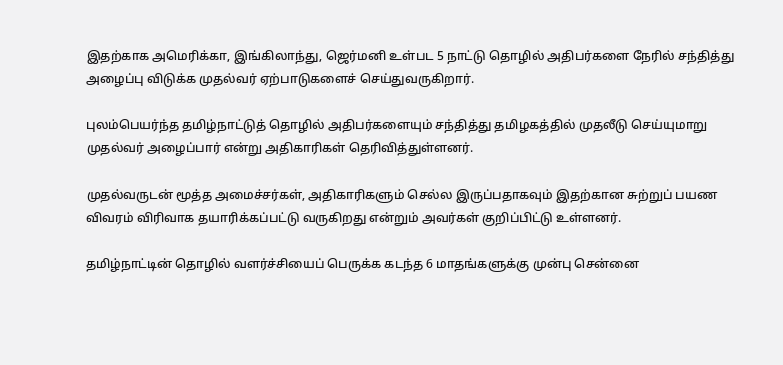இதற்காக அமெரிக்கா, இங்கிலாந்து, ஜெர்மனி உள்பட 5 நாட்டு தொழில் அதிபர்களை நேரில் சந்தித்து அழைப்பு விடுக்க முதல்வர் ஏற்பாடுகளைச் செய்துவருகிறார்.

புலம்பெயர்ந்த தமிழ்நாட்டுத் தொழில் அதிபர்களையும் சந்தித்து தமிழகத்தில் முதலீடு செய்யுமாறு முதல்வர் அழைப்பார் என்று அதிகாரிகள் தெரிவித்துள்ளனர்.

முதல்வருடன் மூத்த அமைச்சர்கள், அதிகாரிகளும் செல்ல இருப்பதாகவும் இதற்கான சுற்றுப் பயண விவரம் விரிவாக தயாரிக்கப்பட்டு வருகிறது என்றும் அவர்கள் குறிப்பிட்டு உள்ளனர்.

தமிழ்நாட்டின் தொழில் வளர்ச்சியைப் பெருக்க கடந்த 6 மாதங்களுக்கு முன்பு சென்னை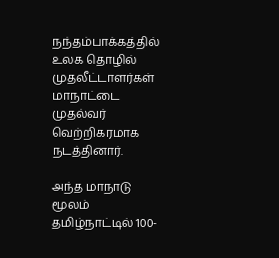நந்தம்பாக்கத்தில் உலக தொழில் முதலீட்டாளர்கள் மாநாட்டை முதல்வர் வெற்றிகரமாக நடத்தினார்.

அந்த மாநாடு மூலம் தமிழ்நாட்டில் 100-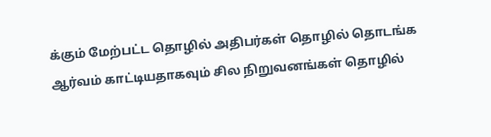க்கும் மேற்பட்ட தொழில் அதிபர்கள் தொழில் தொடங்க ஆர்வம் காட்டியதாகவும் சில நிறுவனங்கள் தொழில்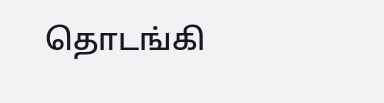தொடங்கி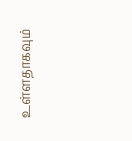உள்ளதாகவும்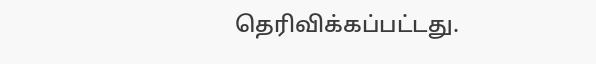தெரிவிக்கப்பட்டது.